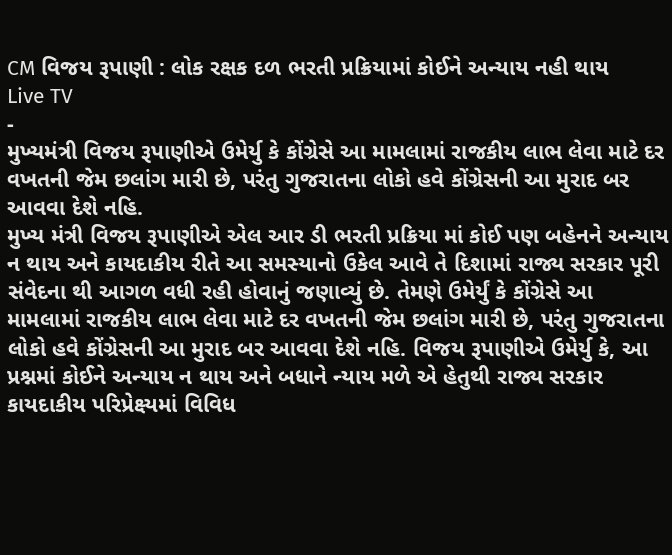CM વિજય રૂપાણી : લોક રક્ષક દળ ભરતી પ્રક્રિયામાં કોઈને અન્યાય નહી થાય
Live TV
-
મુખ્યમંત્રી વિજય રૂપાણીએ ઉમેર્યુ કે કોંગ્રેસે આ મામલામાં રાજકીય લાભ લેવા માટે દર વખતની જેમ છલાંગ મારી છે, પરંતુ ગુજરાતના લોકો હવે કોંગ્રેસની આ મુરાદ બર આવવા દેશે નહિ.
મુખ્ય મંત્રી વિજય રૂપાણીએ એલ આર ડી ભરતી પ્રક્રિયા માં કોઈ પણ બહેનને અન્યાય ન થાય અને કાયદાકીય રીતે આ સમસ્યાનો ઉકેલ આવે તે દિશામાં રાજ્ય સરકાર પૂરી સંવેદના થી આગળ વધી રહી હોવાનું જણાવ્યું છે. તેમણે ઉમેર્યું કે કોંગ્રેસે આ મામલામાં રાજકીય લાભ લેવા માટે દર વખતની જેમ છલાંગ મારી છે, પરંતુ ગુજરાતના લોકો હવે કોંગ્રેસની આ મુરાદ બર આવવા દેશે નહિ. વિજય રૂપાણીએ ઉમેર્યુ કે, આ પ્રશ્નમાં કોઈને અન્યાય ન થાય અને બધાને ન્યાય મળે એ હેતુથી રાજ્ય સરકાર કાયદાકીય પરિપ્રેક્ષ્યમાં વિવિધ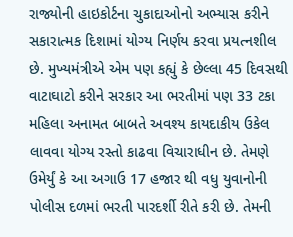રાજ્યોની હાઇકોર્ટના ચુકાદાઓનો અભ્યાસ કરીને સકારાત્મક દિશામાં યોગ્ય નિર્ણય કરવા પ્રયત્નશીલ છે. મુખ્યમંત્રીએ એમ પણ કહ્યું કે છેલ્લા 45 દિવસથી વાટાઘાટો કરીને સરકાર આ ભરતીમાં પણ 33 ટકા મહિલા અનામત બાબતે અવશ્ય કાયદાકીય ઉકેલ લાવવા યોગ્ય રસ્તો કાઢવા વિચારાધીન છે. તેમણે ઉમેર્યું કે આ અગાઉ 17 હજાર થી વધુ યુવાનોની પોલીસ દળમાં ભરતી પારદર્શી રીતે કરી છે. તેમની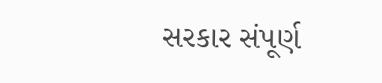સરકાર સંપૂર્ણ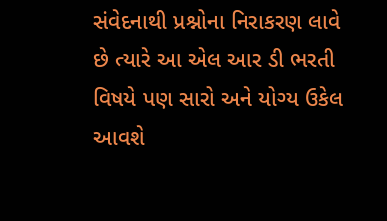સંવેદનાથી પ્રશ્નોના નિરાકરણ લાવે છે ત્યારે આ એલ આર ડી ભરતી વિષયે પણ સારો અને યોગ્ય ઉકેલ આવશે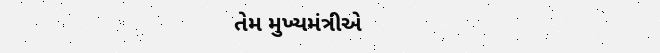તેમ મુખ્યમંત્રીએ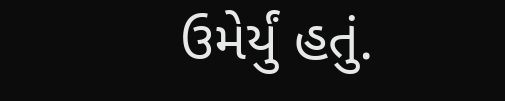ઉમેર્યું હતું.